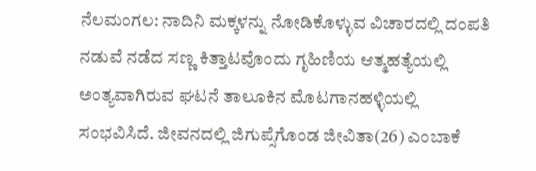ನೆಲಮಂಗಲ: ನಾದಿನಿ ಮಕ್ಕಳನ್ನು ನೋಡಿಕೊಳ್ಳುವ ವಿಚಾರದಲ್ಲಿ ದಂಪತಿ ನಡುವೆ ನಡೆದ ಸಣ್ಣ ಕಿತ್ತಾಟವೊಂದು ಗೃಹಿಣಿಯ ಆತ್ಮಹತ್ಯೆಯಲ್ಲಿ ಅಂತ್ಯವಾಗಿರುವ ಘಟನೆ ತಾಲೂಕಿನ ಮೊಟಗಾನಹಳ್ಳಿಯಲ್ಲಿ ಸಂಭವಿಸಿದೆ. ಜೀವನದಲ್ಲಿ ಜಿಗುಪ್ಸೆಗೊಂಡ ಜೀವಿತಾ(26) ಎಂಬಾಕೆ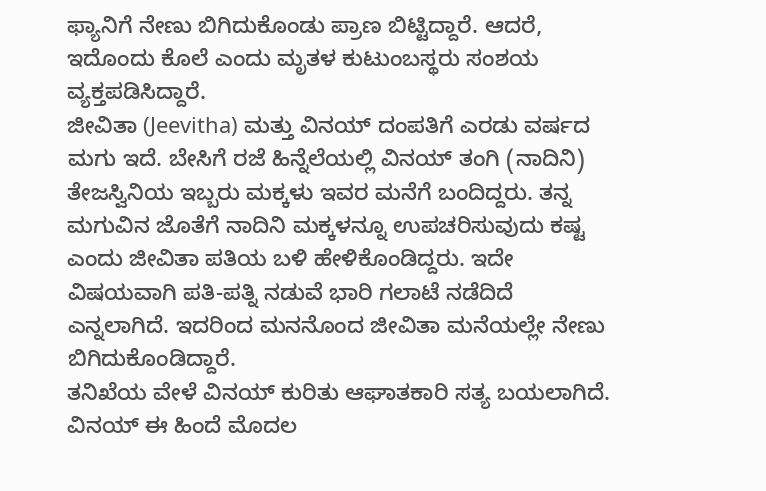ಫ್ಯಾನಿಗೆ ನೇಣು ಬಿಗಿದುಕೊಂಡು ಪ್ರಾಣ ಬಿಟ್ಟಿದ್ದಾರೆ. ಆದರೆ, ಇದೊಂದು ಕೊಲೆ ಎಂದು ಮೃತಳ ಕುಟುಂಬಸ್ಥರು ಸಂಶಯ ವ್ಯಕ್ತಪಡಿಸಿದ್ದಾರೆ.
ಜೀವಿತಾ (Jeevitha) ಮತ್ತು ವಿನಯ್ ದಂಪತಿಗೆ ಎರಡು ವರ್ಷದ ಮಗು ಇದೆ. ಬೇಸಿಗೆ ರಜೆ ಹಿನ್ನೆಲೆಯಲ್ಲಿ ವಿನಯ್ ತಂಗಿ (ನಾದಿನಿ) ತೇಜಸ್ವಿನಿಯ ಇಬ್ಬರು ಮಕ್ಕಳು ಇವರ ಮನೆಗೆ ಬಂದಿದ್ದರು. ತನ್ನ ಮಗುವಿನ ಜೊತೆಗೆ ನಾದಿನಿ ಮಕ್ಕಳನ್ನೂ ಉಪಚರಿಸುವುದು ಕಷ್ಟ ಎಂದು ಜೀವಿತಾ ಪತಿಯ ಬಳಿ ಹೇಳಿಕೊಂಡಿದ್ದರು. ಇದೇ ವಿಷಯವಾಗಿ ಪತಿ-ಪತ್ನಿ ನಡುವೆ ಭಾರಿ ಗಲಾಟೆ ನಡೆದಿದೆ ಎನ್ನಲಾಗಿದೆ. ಇದರಿಂದ ಮನನೊಂದ ಜೀವಿತಾ ಮನೆಯಲ್ಲೇ ನೇಣು ಬಿಗಿದುಕೊಂಡಿದ್ದಾರೆ.
ತನಿಖೆಯ ವೇಳೆ ವಿನಯ್ ಕುರಿತು ಆಘಾತಕಾರಿ ಸತ್ಯ ಬಯಲಾಗಿದೆ. ವಿನಯ್ ಈ ಹಿಂದೆ ಮೊದಲ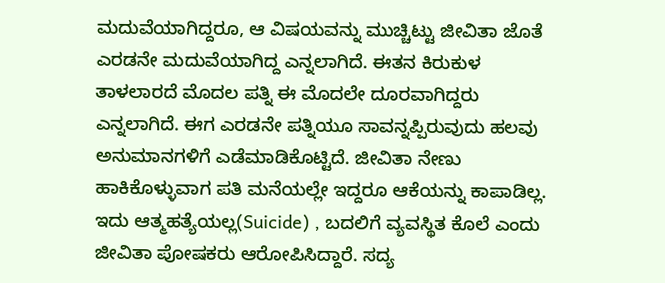ಮದುವೆಯಾಗಿದ್ದರೂ, ಆ ವಿಷಯವನ್ನು ಮುಚ್ಚಿಟ್ಟು ಜೀವಿತಾ ಜೊತೆ ಎರಡನೇ ಮದುವೆಯಾಗಿದ್ದ ಎನ್ನಲಾಗಿದೆ. ಈತನ ಕಿರುಕುಳ ತಾಳಲಾರದೆ ಮೊದಲ ಪತ್ನಿ ಈ ಮೊದಲೇ ದೂರವಾಗಿದ್ದರು ಎನ್ನಲಾಗಿದೆ. ಈಗ ಎರಡನೇ ಪತ್ನಿಯೂ ಸಾವನ್ನಪ್ಪಿರುವುದು ಹಲವು ಅನುಮಾನಗಳಿಗೆ ಎಡೆಮಾಡಿಕೊಟ್ಟಿದೆ. ಜೀವಿತಾ ನೇಣು ಹಾಕಿಕೊಳ್ಳುವಾಗ ಪತಿ ಮನೆಯಲ್ಲೇ ಇದ್ದರೂ ಆಕೆಯನ್ನು ಕಾಪಾಡಿಲ್ಲ. ಇದು ಆತ್ಮಹತ್ಯೆಯಲ್ಲ(Suicide) , ಬದಲಿಗೆ ವ್ಯವಸ್ಥಿತ ಕೊಲೆ ಎಂದು ಜೀವಿತಾ ಪೋಷಕರು ಆರೋಪಿಸಿದ್ದಾರೆ. ಸದ್ಯ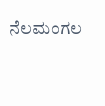ನೆಲಮಂಗಲ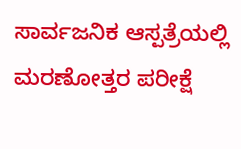ಸಾರ್ವಜನಿಕ ಆಸ್ಪತ್ರೆಯಲ್ಲಿ ಮರಣೋತ್ತರ ಪರೀಕ್ಷೆ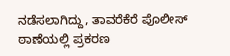ನಡೆಸಲಾಗಿದ್ದು, ತಾವರೆಕೆರೆ ಪೊಲೀಸ್ ಠಾಣೆಯಲ್ಲಿ ಪ್ರಕರಣ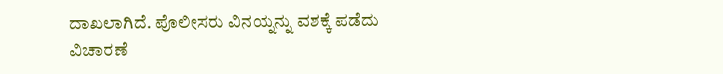ದಾಖಲಾಗಿದೆ. ಪೊಲೀಸರು ವಿನಯ್ನನ್ನು ವಶಕ್ಕೆ ಪಡೆದು ವಿಚಾರಣೆ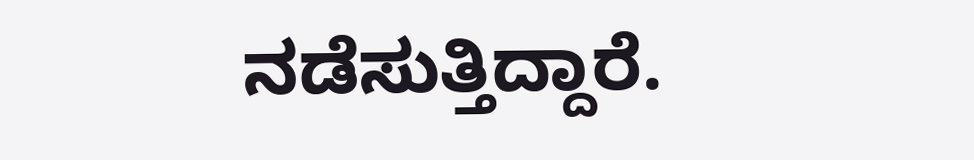ನಡೆಸುತ್ತಿದ್ದಾರೆ.